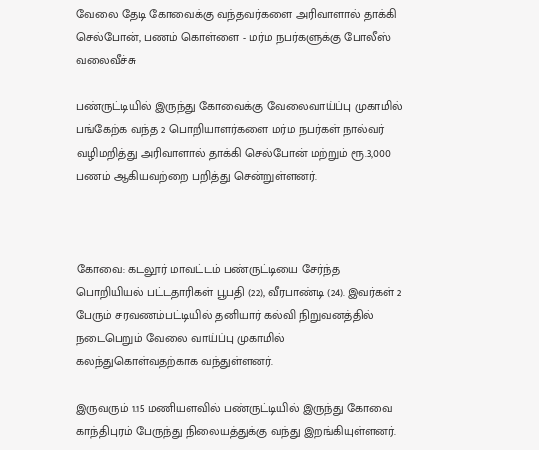வேலை தேடி கோவைக்கு வந்தவர்களை அரிவாளால் தாக்கி செல்போன், பணம் கொள்ளை - மர்ம நபர்களுக்கு போலீஸ் வலைவீச்சு

பண்ருட்டியில் இருந்து கோவைக்கு வேலைவாய்ப்பு முகாமில் பங்கேற்க வந்த 2 பொறியாளர்களை மர்ம நபர்கள் நால்வர் வழிமறித்து அரிவாளால் தாக்கி செல்போன் மற்றும் ரூ.3,000 பணம் ஆகியவற்றை பறித்து சென்றுள்ளனர்.



கோவை: கடலூர் மாவட்டம் பண்ருட்டியை சேர்ந்த பொறியியல் பட்டதாரிகள் பூபதி (22), வீரபாண்டி (24). இவர்கள் 2 பேரும் சரவணம்பட்டியில் தனியார் கல்வி நிறுவனத்தில் நடைபெறும் வேலை வாய்ப்பு முகாமில் கலந்துகொள்வதற்காக வந்துள்ளனர்.

இருவரும் 1.15 மணியளவில் பண்ருட்டியில் இருந்து கோவை காந்திபுரம் பேருந்து நிலையத்துக்கு வந்து இறங்கியுள்ளனர்.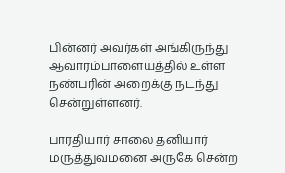பின்னர் அவர்கள் அங்கிருந்து ஆவாரம்பாளையத்தில் உள்ள நண்பரின் அறைக்கு நடந்து சென்றுள்ளனர்.

பாரதியார் சாலை தனியார் மருத்துவமனை அருகே சென்ற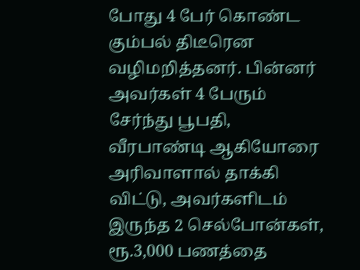போது 4 பேர் கொண்ட கும்பல் திடீரென வழிமறித்தனர். பின்னர் அவர்கள் 4 பேரும் சேர்ந்து பூபதி, வீரபாண்டி ஆகியோரை அரிவாளால் தாக்கி விட்டு, அவர்களிடம் இருந்த 2 செல்போன்கள், ரூ.3,000 பணத்தை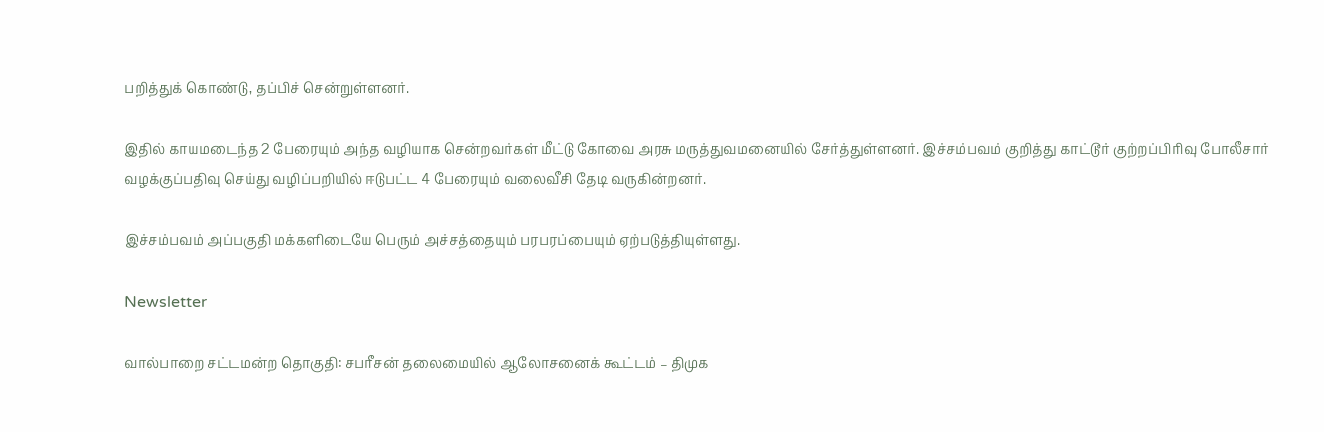பறித்துக் கொண்டு, தப்பிச் சென்றுள்ளனர்.

இதில் காயமடைந்த 2 பேரையும் அந்த வழியாக சென்றவர்கள் மீட்டு கோவை அரசு மருத்துவமனையில் சேர்த்துள்ளனர். இச்சம்பவம் குறித்து காட்டூர் குற்றப்பிரிவு போலீசார் வழக்குப்பதிவு செய்து வழிப்பறியில் ஈடுபட்ட 4 பேரையும் வலைவீசி தேடி வருகின்றனர்.

இச்சம்பவம் அப்பகுதி மக்களிடையே பெரும் அச்சத்தையும் பரபரப்பையும் ஏற்படுத்தியுள்ளது.

Newsletter

வால்பாறை சட்டமன்ற தொகுதி: சபரீசன் தலைமையில் ஆலோசனைக் கூட்டம் – திமுக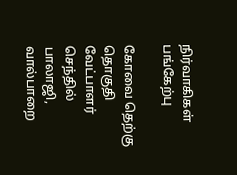நிர்வாகிகள் பங்கேற்பு

கோவை தெற்கு தொகுதி வேட்பாளர் செந்தில் பாலாஜி, வால்பாறை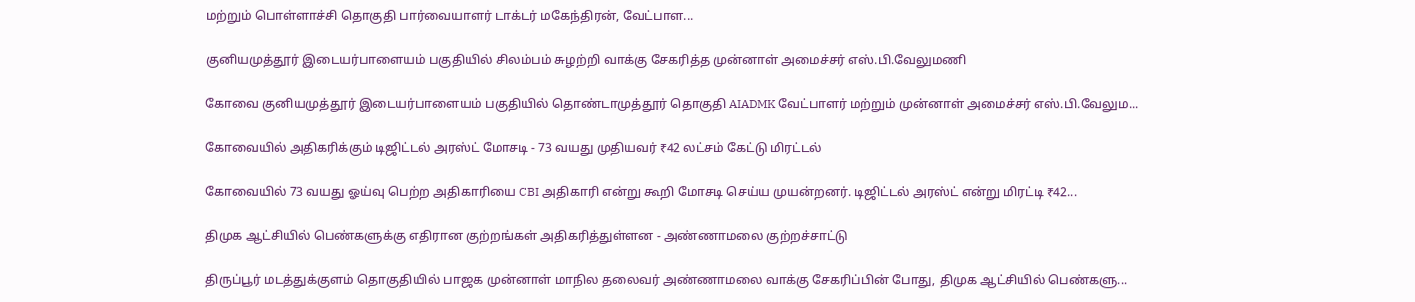மற்றும் பொள்ளாச்சி தொகுதி பார்வையாளர் டாக்டர் மகேந்திரன், வேட்பாள...

குனியமுத்தூர் இடையர்பாளையம் பகுதியில் சிலம்பம் சுழற்றி வாக்கு சேகரித்த முன்னாள் அமைச்சர் எஸ்.பி.வேலுமணி

கோவை குனியமுத்தூர் இடையர்பாளையம் பகுதியில் தொண்டாமுத்தூர் தொகுதி AIADMK வேட்பாளர் மற்றும் முன்னாள் அமைச்சர் எஸ்.பி.வேலும...

கோவையில் அதிகரிக்கும் டிஜிட்டல் அரஸ்ட் மோசடி - 73 வயது முதியவர் ₹42 லட்சம் கேட்டு மிரட்டல்

கோவையில் 73 வயது ஓய்வு பெற்ற அதிகாரியை CBI அதிகாரி என்று கூறி மோசடி செய்ய முயன்றனர். டிஜிட்டல் அரஸ்ட் என்று மிரட்டி ₹42...

திமுக ஆட்சியில் பெண்களுக்கு எதிரான குற்றங்கள் அதிகரித்துள்ளன - அண்ணாமலை குற்றச்சாட்டு

திருப்பூர் மடத்துக்குளம் தொகுதியில் பாஜக முன்னாள் மாநில தலைவர் அண்ணாமலை வாக்கு சேகரிப்பின் போது, திமுக ஆட்சியில் பெண்களு...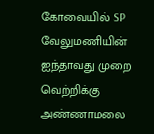கோவையில் SP வேலுமணியின் ஐந்தாவது முறை வெற்றிக்கு அண்ணாமலை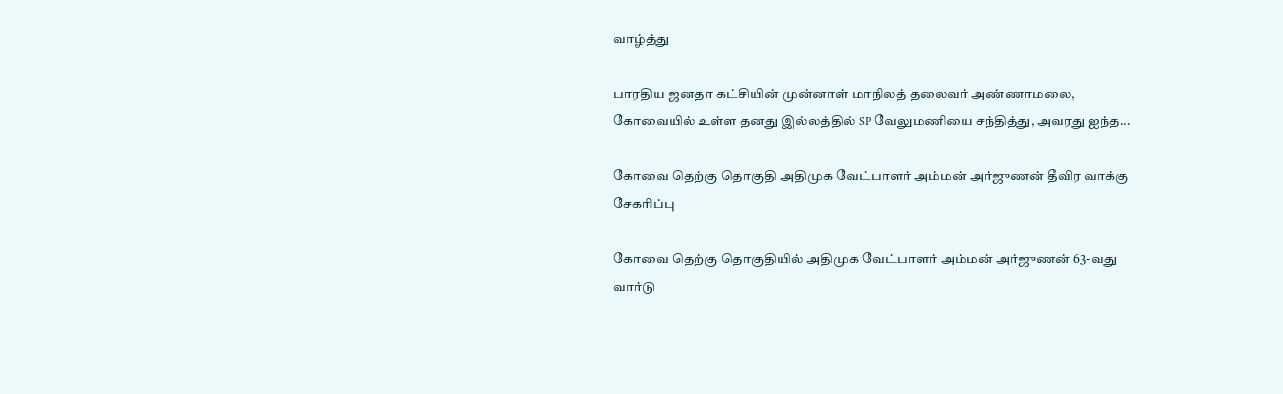வாழ்த்து

பாரதிய ஜனதா கட்சியின் முன்னாள் மாநிலத் தலைவர் அண்ணாமலை, கோவையில் உள்ள தனது இல்லத்தில் SP வேலுமணியை சந்தித்து, அவரது ஐந்த...

கோவை தெற்கு தொகுதி அதிமுக வேட்பாளர் அம்மன் அர்ஜுணன் தீவிர வாக்கு சேகரிப்பு

கோவை தெற்கு தொகுதியில் அதிமுக வேட்பாளர் அம்மன் அர்ஜுணன் 63-வது வார்டு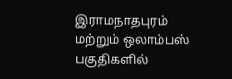இராமநாதபுரம் மற்றும் ஒலாம்பஸ் பகுதிகளில்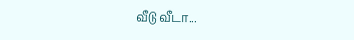வீடு வீடா...